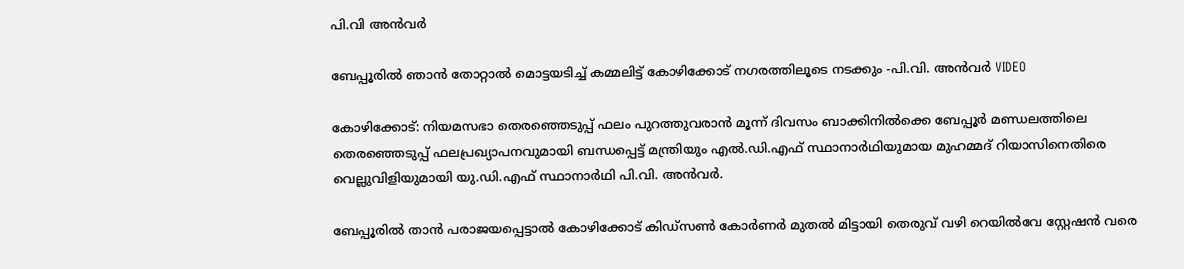പി.വി അൻവർ

ബേപ്പൂരിൽ ഞാൻ തോറ്റാൽ മൊട്ടയടിച്ച് കമ്മലിട്ട് കോഴിക്കോട് നഗരത്തിലൂടെ നടക്കും -പി.വി. അൻവർ VIDEO

കോഴിക്കോട്: നിയമസഭാ തെരഞ്ഞെടുപ്പ് ഫലം പുറത്തുവരാൻ മൂന്ന് ദിവസം ബാക്കിനിൽക്കെ ബേപ്പൂർ മണ്ഡലത്തിലെ തെരഞ്ഞെടുപ്പ് ഫലപ്രഖ്യാപനവുമായി ബന്ധപ്പെട്ട് മന്ത്രിയും എൽ.ഡി.എഫ് സ്ഥാനാർഥിയുമായ മുഹമ്മദ് റിയാസിനെതിരെ വെല്ലുവിളിയുമായി യു.ഡി.എഫ് സ്ഥാനാർഥി പി.വി. അൻവർ.

ബേപ്പൂരിൽ താൻ പരാജയപ്പെട്ടാൽ കോഴിക്കോട് കിഡ്‌സൺ കോർണർ മുതൽ മിട്ടായി തെരുവ് വഴി റെയിൽവേ സ്റ്റേഷൻ വരെ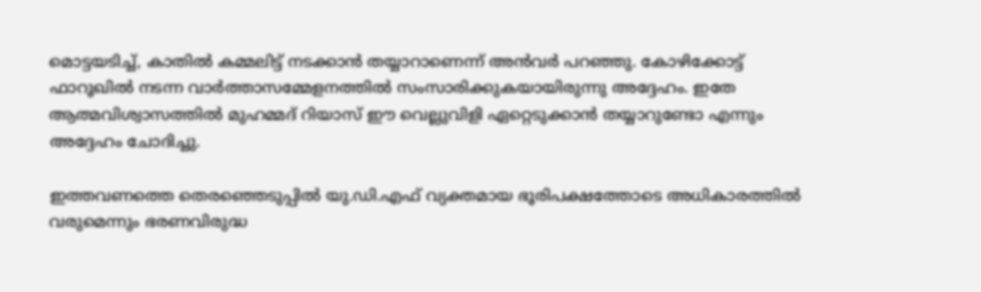മൊട്ടയടിച്ച്, കാതിൽ കമ്മലിട്ട് നടക്കാൻ തയ്യാറാണെന്ന് അൻവർ പറഞ്ഞു. കോഴിക്കോട്ട് ഫാറൂഖിൽ നടന്ന വാർത്താസമ്മേളനത്തിൽ സംസാരിക്കുകയായിരുന്നു അദ്ദേഹം. ഇതേ ആത്മവിശ്വാസത്തിൽ മുഹമ്മദ് റിയാസ് ഈ വെല്ലുവിളി ഏറ്റെടുക്കാൻ തയ്യാറുണ്ടോ എന്നും അദ്ദേഹം ചോദിച്ചു.

ഇത്തവണത്തെ തെരഞ്ഞെടുപ്പിൽ യു.ഡി.എഫ് വ്യക്തമായ ഭൂരിപക്ഷത്തോടെ അധികാരത്തിൽ വരുമെന്നും ഭരണവിരുദ്ധ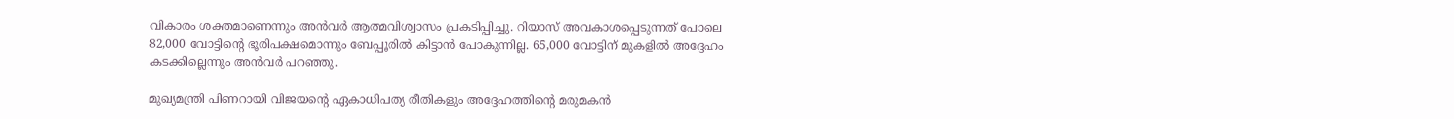വികാരം ശക്തമാണെന്നും അൻവർ ആത്മവിശ്വാസം പ്രകടിപ്പിച്ചു. റിയാസ് അവകാശപ്പെടുന്നത് പോലെ 82,000 വോട്ടിന്റെ ഭൂരിപക്ഷമൊന്നും ബേപ്പൂരിൽ കിട്ടാൻ പോകുന്നില്ല. 65,000 വോട്ടിന് മുകളിൽ അദ്ദേഹം കടക്കില്ലെന്നും അൻവർ പറഞ്ഞു.

മുഖ്യമന്ത്രി പിണറായി വിജയന്റെ ഏകാധിപത്യ രീതികളും അദ്ദേഹത്തിന്റെ മരുമകൻ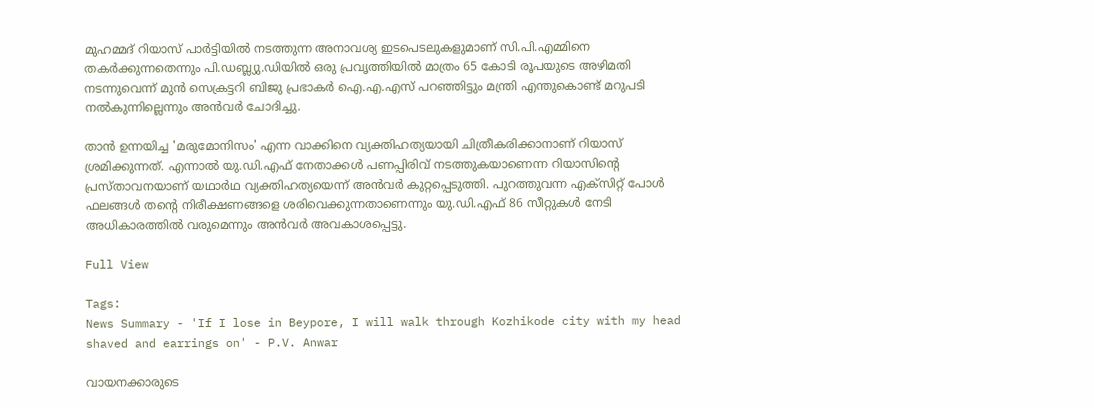മുഹമ്മദ് റിയാസ് പാർട്ടിയിൽ നടത്തുന്ന അനാവശ്യ ഇടപെടലുകളുമാണ് സി.പി.എമ്മിനെ തകർക്കുന്നതെന്നും പി.ഡബ്ല്യു.ഡിയിൽ ഒരു പ്രവൃത്തിയിൽ മാത്രം 65 കോടി രൂപയുടെ അഴിമതി നടന്നുവെന്ന് മുൻ സെക്രട്ടറി ബിജു പ്രഭാകർ ഐ.എ.എസ് പറഞ്ഞിട്ടും മന്ത്രി എന്തുകൊണ്ട് മറുപടി നൽകുന്നില്ലെന്നും അൻവർ ചോദിച്ചു.

താൻ ഉന്നയിച്ച 'മരുമോനിസം' എന്ന വാക്കിനെ വ്യക്തിഹത്യയായി ചിത്രീകരിക്കാനാണ് റിയാസ് ശ്രമിക്കുന്നത്. എന്നാൽ യു.ഡി.എഫ് നേതാക്കൾ പണപ്പിരിവ് നടത്തുകയാണെന്ന റിയാസിന്റെ പ്രസ്താവനയാണ് യഥാർഥ വ്യക്തിഹത്യയെന്ന് അൻവർ കുറ്റപ്പെടുത്തി. പുറത്തുവന്ന എക്സിറ്റ് പോൾ ഫലങ്ങൾ തന്റെ നിരീക്ഷണങ്ങളെ ശരിവെക്കുന്നതാണെന്നും യു.ഡി.എഫ് 86 സീറ്റുകൾ നേടി അധികാരത്തിൽ വരുമെന്നും അൻവർ അവകാശപ്പെട്ടു.

Full View

Tags:
News Summary - 'If I lose in Beypore, I will walk through Kozhikode city with my head shaved and earrings on' - P.V. Anwar

വായനക്കാരുടെ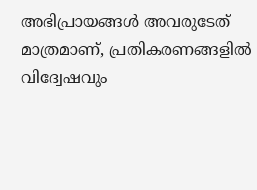അഭിപ്രായങ്ങള്‍ അവരുടേത് മാത്രമാണ്, പ്രതികരണങ്ങളിൽ വിദ്വേഷവും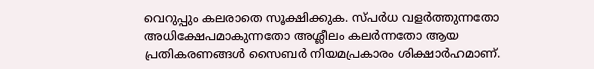വെറുപ്പും കലരാതെ സൂക്ഷിക്കുക. സ്പർധ വളർത്തുന്നതോ അധിക്ഷേപമാകുന്നതോ അശ്ലീലം കലർന്നതോ ആയ പ്രതികരണങ്ങൾ സൈബർ നിയമപ്രകാരം ശിക്ഷാർഹമാണ്.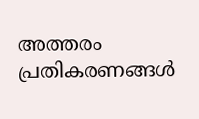അത്തരം പ്രതികരണങ്ങൾ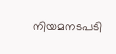നിയമനടപടി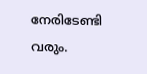നേരിടേണ്ടി വരും.